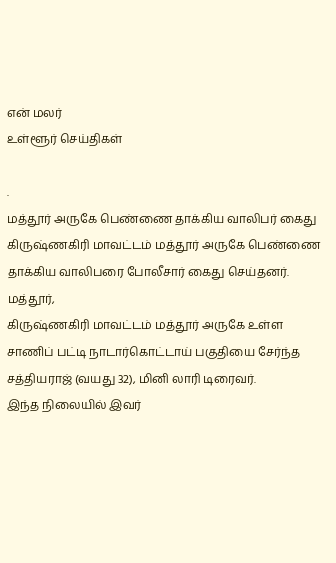என் மலர்
உள்ளூர் செய்திகள்

.
மத்தூர் அருகே பெண்ணை தாக்கிய வாலிபர் கைது
கிருஷ்ணகிரி மாவட்டம் மத்தூர் அருகே பெண்ணை தாக்கிய வாலிபரை போலீசார் கைது செய்தனர்.
மத்தூர்,
கிருஷ்ணகிரி மாவட்டம் மத்தூர் அருகே உள்ள சாணிப் பட்டி நாடார்கொட்டாய் பகுதியை சேர்ந்த சத்தியராஜ் (வயது 32), மினி லாரி டிரைவர்.
இந்த நிலையில் இவர்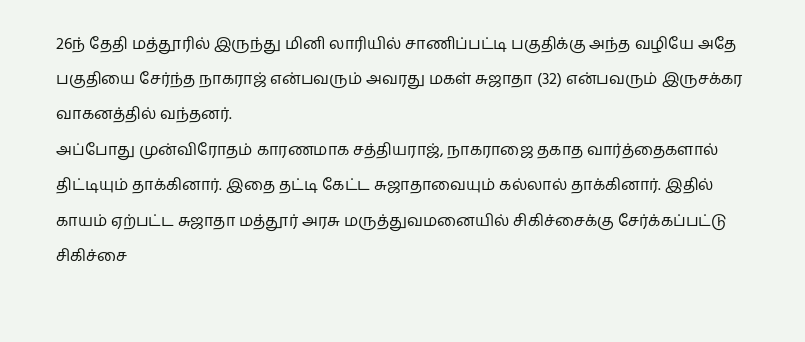26ந் தேதி மத்தூரில் இருந்து மினி லாரியில் சாணிப்பட்டி பகுதிக்கு அந்த வழியே அதே பகுதியை சேர்ந்த நாகராஜ் என்பவரும் அவரது மகள் சுஜாதா (32) என்பவரும் இருசக்கர வாகனத்தில் வந்தனர்.
அப்போது முன்விரோதம் காரணமாக சத்தியராஜ், நாகராஜை தகாத வார்த்தைகளால் திட்டியும் தாக்கினார். இதை தட்டி கேட்ட சுஜாதாவையும் கல்லால் தாக்கினார். இதில் காயம் ஏற்பட்ட சுஜாதா மத்தூர் அரசு மருத்துவமனையில் சிகிச்சைக்கு சேர்க்கப்பட்டு சிகிச்சை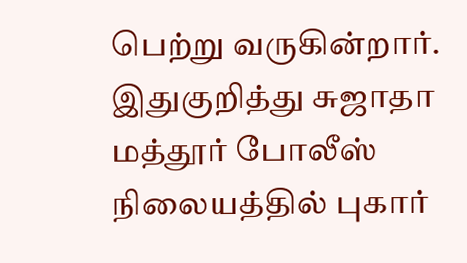பெற்று வருகின்றார்.
இதுகுறித்து சுஜாதா மத்தூர் போலீஸ் நிலையத்தில் புகார்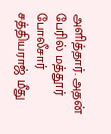அளித்தார். அதன் பேரில் மத்தூர் போலீசார் சத்தியராஜ் மீது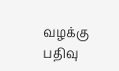வழக்கு பதிவு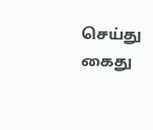செய்து கைது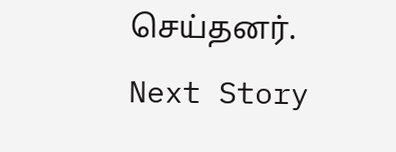செய்தனர்.
Next Story